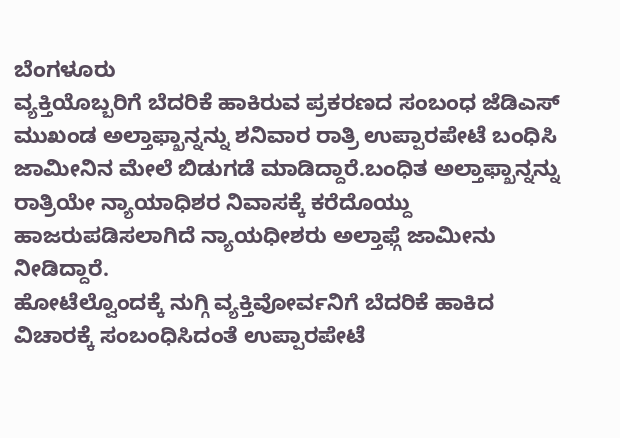ಬೆಂಗಳೂರು
ವ್ಯಕ್ತಿಯೊಬ್ಬರಿಗೆ ಬೆದರಿಕೆ ಹಾಕಿರುವ ಪ್ರಕರಣದ ಸಂಬಂಧ ಜೆಡಿಎಸ್ ಮುಖಂಡ ಅಲ್ತಾಫ್ಖಾನ್ನನ್ನು ಶನಿವಾರ ರಾತ್ರಿ ಉಪ್ಪಾರಪೇಟೆ ಬಂಧಿಸಿ ಜಾಮೀನಿನ ಮೇಲೆ ಬಿಡುಗಡೆ ಮಾಡಿದ್ದಾರೆ.ಬಂಧಿತ ಅಲ್ತಾಫ್ಖಾನ್ನನ್ನು ರಾತ್ರಿಯೇ ನ್ಯಾಯಾಧಿಶರ ನಿವಾಸಕ್ಕೆ ಕರೆದೊಯ್ದು ಹಾಜರುಪಡಿಸಲಾಗಿದೆ ನ್ಯಾಯಧೀಶರು ಅಲ್ತಾಫ್ಗೆ ಜಾಮೀನು ನೀಡಿದ್ದಾರೆ.
ಹೋಟೆಲ್ವೊಂದಕ್ಕೆ ನುಗ್ಗಿ ವ್ಯಕ್ತಿವೋರ್ವನಿಗೆ ಬೆದರಿಕೆ ಹಾಕಿದ ವಿಚಾರಕ್ಕೆ ಸಂಬಂಧಿಸಿದಂತೆ ಉಪ್ಪಾರಪೇಟೆ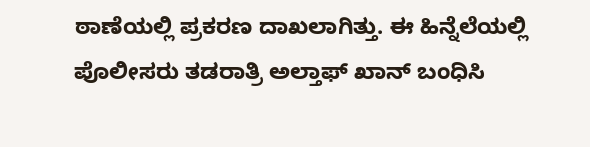ಠಾಣೆಯಲ್ಲಿ ಪ್ರಕರಣ ದಾಖಲಾಗಿತ್ತು. ಈ ಹಿನ್ನೆಲೆಯಲ್ಲಿ ಪೊಲೀಸರು ತಡರಾತ್ರಿ ಅಲ್ತಾಫ್ ಖಾನ್ ಬಂಧಿಸಿ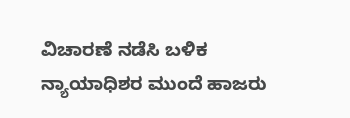ವಿಚಾರಣೆ ನಡೆಸಿ ಬಳಿಕ ನ್ಯಾಯಾಧಿಶರ ಮುಂದೆ ಹಾಜರು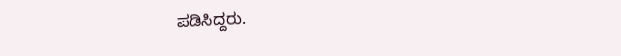ಪಡಿಸಿದ್ದರು.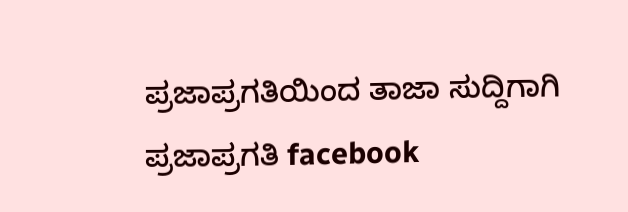ಪ್ರಜಾಪ್ರಗತಿಯಿಂದ ತಾಜಾ ಸುದ್ದಿಗಾಗಿ ಪ್ರಜಾಪ್ರಗತಿ facebook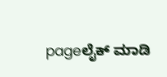pageಲೈಕ್ ಮಾಡಿ